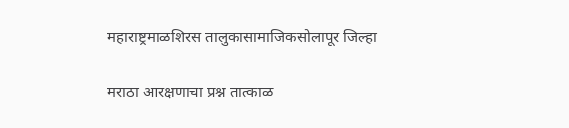महाराष्ट्रमाळशिरस तालुकासामाजिकसोलापूर जिल्हा

मराठा आरक्षणाचा प्रश्न तात्काळ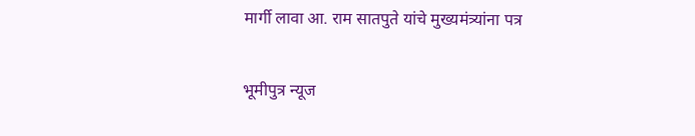मार्गी लावा आ. राम सातपुते यांचे मुख्यमंत्र्यांना पत्र

भूमीपुत्र न्यूज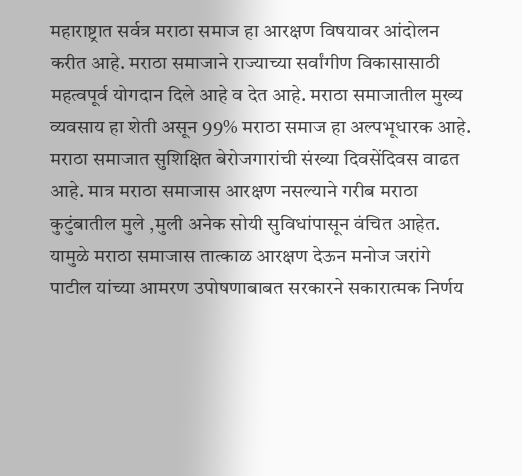महाराष्ट्रात सर्वत्र मराठा समाज हा आरक्षण विषयावर आंदोलन करीत आहे. मराठा समाजाने राज्याच्या सर्वांगीण विकासासाठी महत्वपूर्व योगदान दिले आहे व देत आहे. मराठा समाजातील मुख्य व्यवसाय हा शेती असून 99% मराठा समाज हा अल्पभूधारक आहे. मराठा समाजात सुशिक्षित बेरोजगारांची संख्या दिवसेंदिवस वाढत आहे. मात्र मराठा समाजास आरक्षण नसल्याने गरीब मराठा कुटुंबातील मुले ,मुली अनेक सोयी सुविधांपासून वंचित आहेत. यामुळे मराठा समाजास तात्काळ आरक्षण देऊन मनोज जरांगे पाटील यांच्या आमरण उपोषणाबाबत सरकारने सकारात्मक निर्णय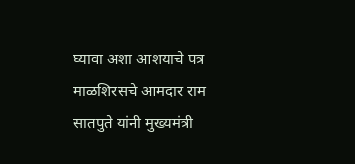घ्यावा अशा आशयाचे पत्र माळशिरसचे आमदार राम सातपुते यांनी मुख्यमंत्री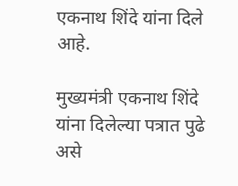एकनाथ शिंदे यांना दिले आहे.

मुख्यमंत्री एकनाथ शिंदे यांना दिलेल्या पत्रात पुढे असे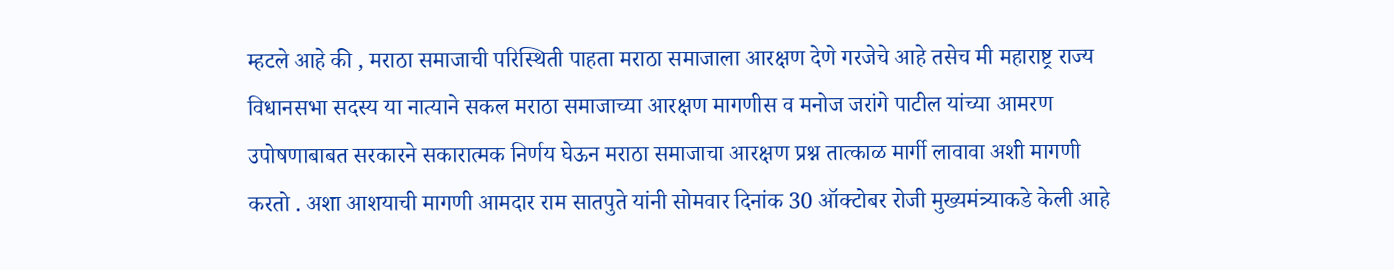म्हटले आहे की , मराठा समाजाची परिस्थिती पाहता मराठा समाजाला आरक्षण देणे गरजेचे आहे तसेच मी महाराष्ट्र राज्य विधानसभा सदस्य या नात्याने सकल मराठा समाजाच्या आरक्षण मागणीस व मनोज जरांगे पाटील यांच्या आमरण उपोषणाबाबत सरकारने सकारात्मक निर्णय घेऊन मराठा समाजाचा आरक्षण प्रश्न तात्काळ मार्गी लावावा अशी मागणी करतो . अशा आशयाची मागणी आमदार राम सातपुते यांनी सोमवार दिनांक 30 ऑक्टोबर रोजी मुख्यमंत्र्याकडे केली आहे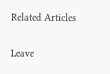Related Articles

Leave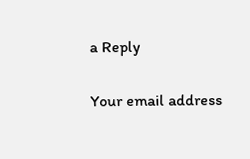a Reply

Your email address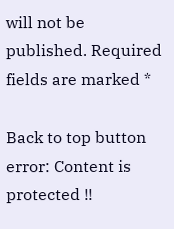will not be published. Required fields are marked *

Back to top button
error: Content is protected !!